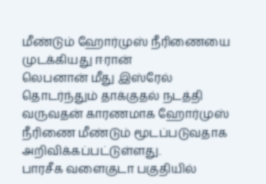மீண்டும் ஹோர்முஸ் நீரிணையை முடக்கியது ஈரான்
லெபனான் மீது இஸ்ரேல் தொடர்ந்தும் தாக்குதல் நடத்தி வருவதன் காரணமாக ஹோர்முஸ் நீரிணை மீண்டும் மூடப்படுவதாக அறிவிக்கப்பட்டுள்ளது.
பாரசீக வளைகுடா பகுதியில்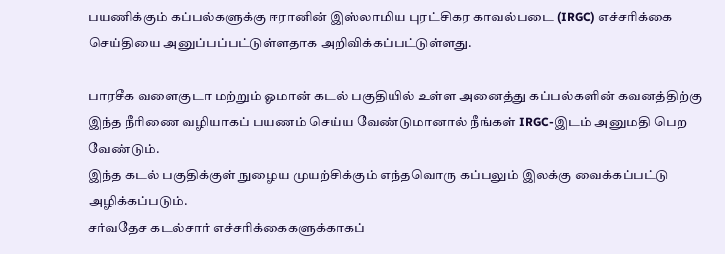பயணிக்கும் கப்பல்களுக்கு ஈரானின் இஸ்லாமிய புரட்சிகர காவல்படை (IRGC) எச்சரிக்கை செய்தியை அனுப்பப்பட்டுள்ளதாக அறிவிக்கப்பட்டுள்ளது.

பாரசீக வளைகுடா மற்றும் ஓமான் கடல் பகுதியில் உள்ள அனைத்து கப்பல்களின் கவனத்திற்கு இந்த நீரிணை வழியாகப் பயணம் செய்ய வேண்டுமானால் நீங்கள் IRGC-இடம் அனுமதி பெற வேண்டும்.
இந்த கடல் பகுதிக்குள் நுழைய முயற்சிக்கும் எந்தவொரு கப்பலும் இலக்கு வைக்கப்பட்டு அழிக்கப்படும்.
சர்வதேச கடல்சார் எச்சரிக்கைகளுக்காகப்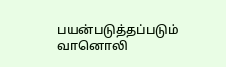பயன்படுத்தப்படும் வானொலி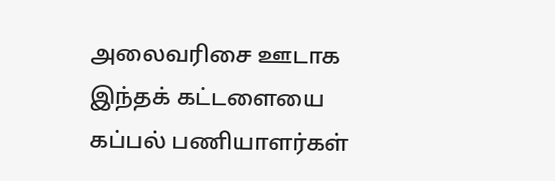அலைவரிசை ஊடாக இந்தக் கட்டளையை கப்பல் பணியாளர்கள்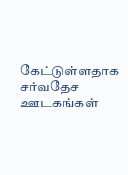கேட்டுள்ளதாக சர்வதேச ஊடகங்கள்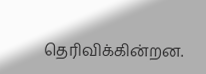தெரிவிக்கின்றன.